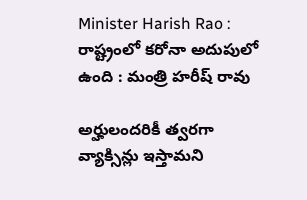Minister Harish Rao : రాష్ట్రంలో కరోనా అదుపులో ఉంది : మంత్రి హరీష్ రావు

అర్హులందరికీ త్వరగా వ్యాక్సిన్లు ఇస్తామని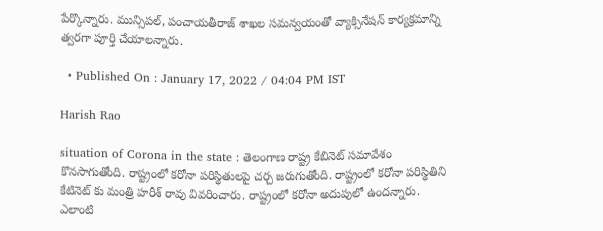పేర్కొన్నారు. మున్సిపల్, పంచాయతీరాజ్ శాఖల సమన్వయంతో వ్యాక్సినేషన్ కార్యక్రమాన్ని త్వరగా పూర్తి చేయాలన్నారు.

  • Published On : January 17, 2022 / 04:04 PM IST

Harish Rao

situation of Corona in the state : తెలంగాణ రాష్ట్ర కేబినెట్ సమావేశం కొనసాగుతోంది. రాష్ట్రంలో కరోనా పరిస్థితులపై చర్చ జరుగుతోంది. రాష్ట్రంలో కరోనా పరిస్థితిని కేటినెట్ కు మంత్రి హరీశ్ రావు వివరించారు. రాష్ట్రంలో కరోనా అదుపులో ఉందన్నారు. ఎలాంటి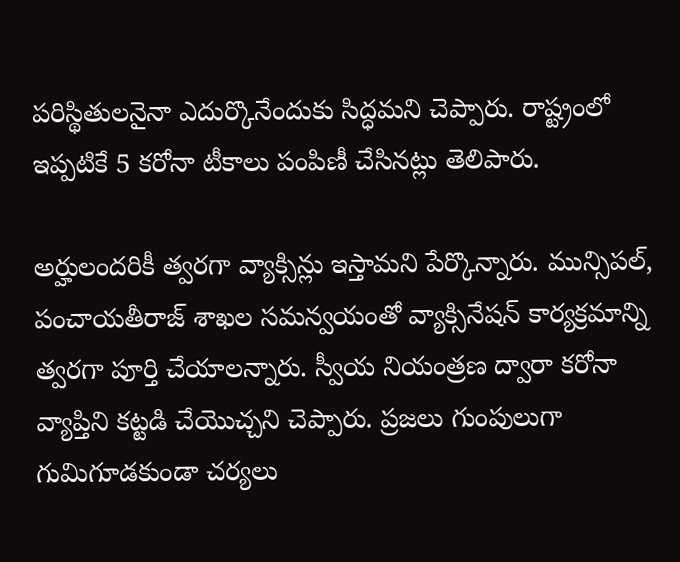పరిస్థితులనైనా ఎదుర్కొనేందుకు సిద్ధమని చెప్పారు. రాష్ట్రంలో ఇప్పటికే 5 కరోనా టీకాలు పంపిణీ చేసినట్లు తెలిపారు.

అర్హులందరికీ త్వరగా వ్యాక్సిన్లు ఇస్తామని పేర్కొన్నారు. మున్సిపల్, పంచాయతీరాజ్ శాఖల సమన్వయంతో వ్యాక్సినేషన్ కార్యక్రమాన్ని త్వరగా పూర్తి చేయాలన్నారు. స్వీయ నియంత్రణ ద్వారా కరోనా వ్యాప్తిని కట్టడి చేయొచ్చని చెప్పారు. ప్రజలు గుంపులుగా గుమిగూడకుండా చర్యలు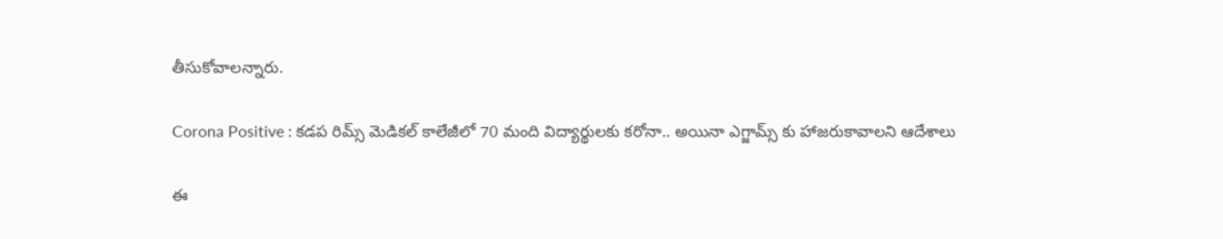తీసుకోవాలన్నారు.

Corona Positive : కడప రిమ్స్ మెడికల్ కాలేజీలో 70 మంది విద్యార్థులకు కరోనా.. అయినా ఎగ్జామ్స్ కు హాజరుకావాలని ఆదేశాలు

ఈ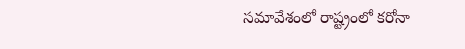సమావేశంలో రాష్ట్రంలో కరోనా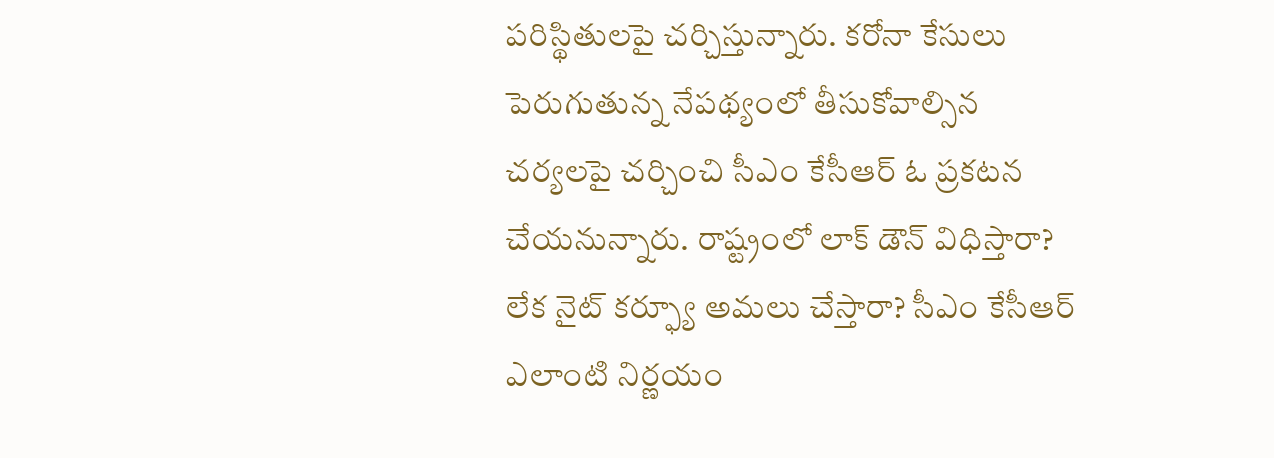పరిస్థితులపై చర్చిస్తున్నారు. కరోనా కేసులు పెరుగుతున్న నేపథ్యంలో తీసుకోవాల్సిన చర్యలపై చర్చించి సీఎం కేసీఆర్ ఓ ప్రకటన చేయనున్నారు. రాష్ట్రంలో లాక్ డౌన్ విధిస్తారా? లేక నైట్ కర్ఫ్యూ అమలు చేస్తారా? సీఎం కేసీఆర్ ఎలాంటి నిర్ణయం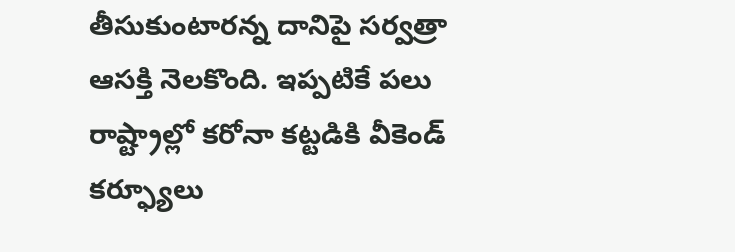తీసుకుంటారన్న దానిపై సర్వత్రా ఆసక్తి నెలకొంది. ఇప్పటికే పలు రాష్ట్రాల్లో కరోనా కట్టడికి వీకెండ్ కర్ఫ్యూలు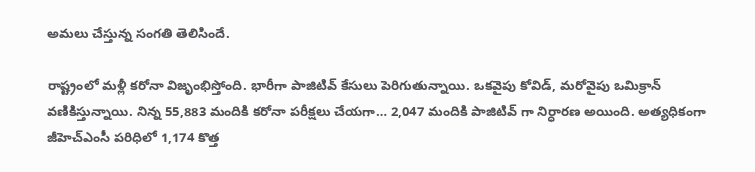అమలు చేస్తున్న సంగతి తెలిసిందే.

రాష్ట్రంలో మళ్లీ కరోనా విజృంభిస్తోంది. భారీగా పాజిటివ్ కేసులు పెరిగుతున్నాయి. ఒకవైపు కోవిడ్, మరోవైపు ఒమిక్రాన్ వణికిస్తున్నాయి. నిన్న 55,883 మందికి కరోనా పరీక్షలు చేయగా… 2,047 మందికి పాజిటివ్ గా నిర్ధారణ అయింది. అత్యధికంగా జీహెచ్ఎంసీ పరిధిలో 1,174 కొత్త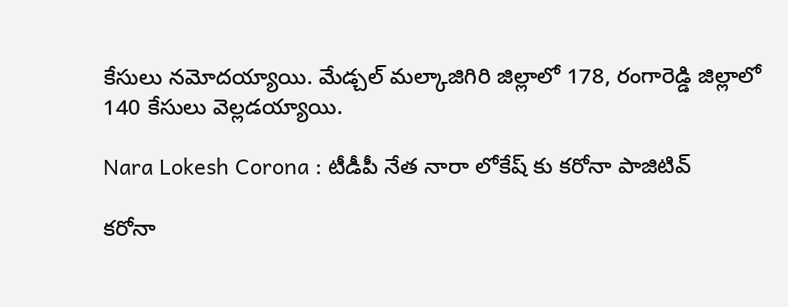కేసులు నమోదయ్యాయి. మేడ్చల్ మల్కాజిగిరి జిల్లాలో 178, రంగారెడ్డి జిల్లాలో 140 కేసులు వెల్లడయ్యాయి.

Nara Lokesh Corona : టీడీపీ నేత నారా లోకేష్ కు కరోనా పాజిటివ్

కరోనా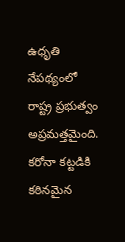ఉధృతి నేపథ్యంలో రాష్ట్ర ప్రభుత్వం అప్రమత్తమైంది. కరోనా కట్టడికి కఠినమైన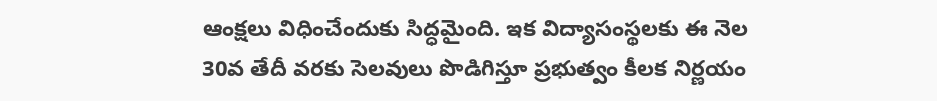ఆంక్షలు విధించేందుకు సిద్ధమైంది. ఇక విద్యాసంస్థలకు ఈ నెల 30వ తేదీ వరకు సెలవులు పొడిగిస్తూ ప్రభుత్వం కీలక నిర్ణయం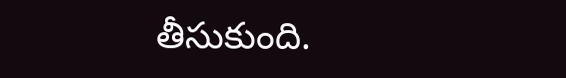తీసుకుంది.